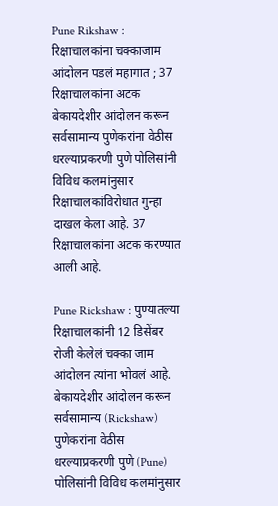Pune Rikshaw : रिक्षाचालकांना चक्काजाम आंदोलन पडलं महागात ; 37 रिक्षाचालकांना अटक
बेकायदेशीर आंदोलन करून सर्वसामान्य पुणेकरांना वेठीस धरल्याप्रकरणी पुणे पोलिसांनी विविध कलमांनुसार रिक्षाचालकांविरोधात गुन्हा दाखल केला आहे. 37 रिक्षाचालकांना अटक करण्यात आली आहे.

Pune Rickshaw : पुण्यातल्या रिक्षाचालकांनी 12 डिसेंबर रोजी केलेलं चक्का जाम आंदोलन त्यांना भोवलं आहे. बेकायदेशीर आंदोलन करून सर्वसामान्य (Rickshaw) पुणेकरांना वेठीस धरल्याप्रकरणी पुणे (Pune) पोलिसांनी विविध कलमांनुसार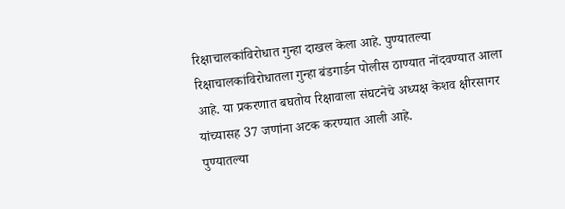रिक्षाचालकांविरोधात गुन्हा दाखल केला आहे. पुण्यातल्या रिक्षाचालकांविरोधातला गुन्हा बंडगार्डन पोलीस ठाण्यात नोंदवण्यात आला आहे. या प्रकरणात बघतोय रिक्षावाला संघटनेचे अध्यक्ष केशव क्षीरसागर यांच्यासह 37 जणांना अटक करण्यात आली आहे.
पुण्यातल्या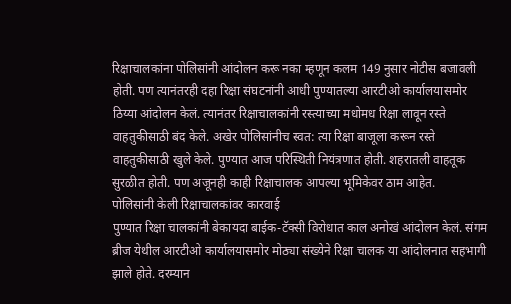रिक्षाचालकांना पोलिसांनी आंदोलन करू नका म्हणून कलम 149 नुसार नोटीस बजावली होती. पण त्यानंतरही दहा रिक्षा संघटनांनी आधी पुण्यातल्या आरटीओ कार्यालयासमोर ठिय्या आंदोलन केलं. त्यानंतर रिक्षाचालकांनी रस्त्याच्या मधोमध रिक्षा लावून रस्ते वाहतुकीसाठी बंद केले. अखेर पोलिसांनीच स्वत: त्या रिक्षा बाजूला करून रस्ते वाहतुकीसाठी खुले केले. पुण्यात आज परिस्थिती नियंत्रणात होती. शहरातली वाहतूक सुरळीत होती. पण अजूनही काही रिक्षाचालक आपल्या भूमिकेवर ठाम आहेत.
पोलिसांनी केली रिक्षाचालकांवर कारवाई
पुण्यात रिक्षा चालकांनी बेकायदा बाईक-टॅक्सी विरोधात काल अनोखं आंदोलन केलं. संगम ब्रीज येथील आरटीओ कार्यालयासमोर मोठ्या संख्येने रिक्षा चालक या आंदोलनात सहभागी झाले होते. दरम्यान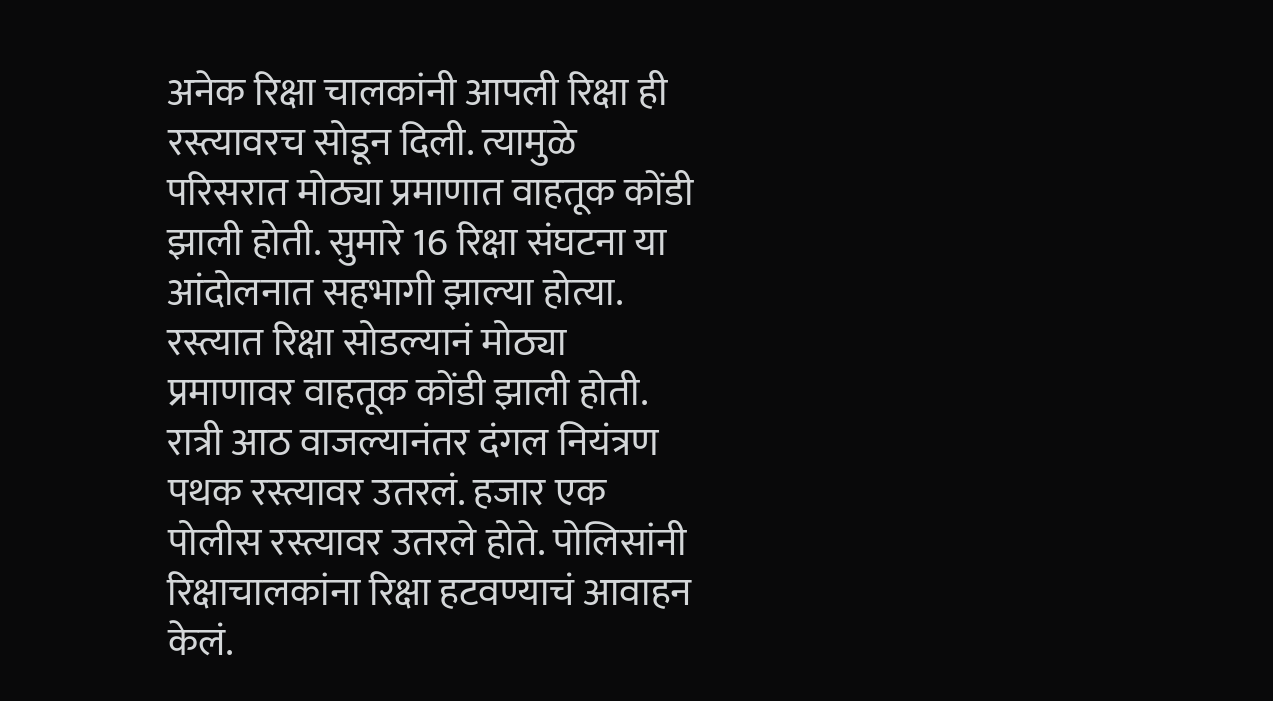अनेक रिक्षा चालकांनी आपली रिक्षा ही रस्त्यावरच सोडून दिली. त्यामुळे परिसरात मोठ्या प्रमाणात वाहतूक कोंडी झाली होती. सुमारे 16 रिक्षा संघटना या आंदोलनात सहभागी झाल्या होत्या. रस्त्यात रिक्षा सोडल्यानं मोठ्या प्रमाणावर वाहतूक कोंडी झाली होती. रात्री आठ वाजल्यानंतर दंगल नियंत्रण पथक रस्त्यावर उतरलं. हजार एक पोलीस रस्त्यावर उतरले होते. पोलिसांनी रिक्षाचालकांना रिक्षा हटवण्याचं आवाहन केलं.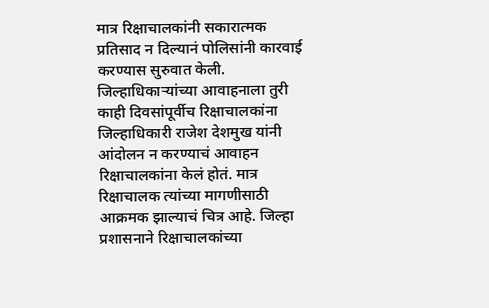मात्र रिक्षाचालकांनी सकारात्मक प्रतिसाद न दिल्यानं पोलिसांनी कारवाई करण्यास सुरुवात केली.
जिल्हाधिकाऱ्यांच्या आवाहनाला तुरी
काही दिवसांपूर्वीच रिक्षाचालकांना जिल्हाधिकारी राजेश देशमुख यांनी आंदोलन न करण्याचं आवाहन रिक्षाचालकांना केलं होतं. मात्र रिक्षाचालक त्यांच्या मागणीसाठी आक्रमक झाल्याचं चित्र आहे. जिल्हा प्रशासनाने रिक्षाचालकांच्या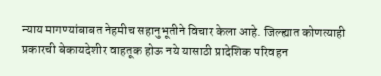न्याय मागण्यांबाबत नेहमीच सहानुभूतीने विचार केला आहे. जिल्ह्यात कोणत्याही प्रकारची बेकायदेशीर वाहतूक होऊ नये यासाठी प्रादेशिक परिवहन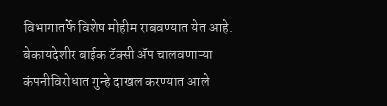विभागातर्फे विशेष मोहीम राबवण्यात येत आहे. बेकायदेशीर बाईक टॅक्सी ॲप चालवणाऱ्या कंपनीविरोधात गुन्हे दाखल करण्यात आले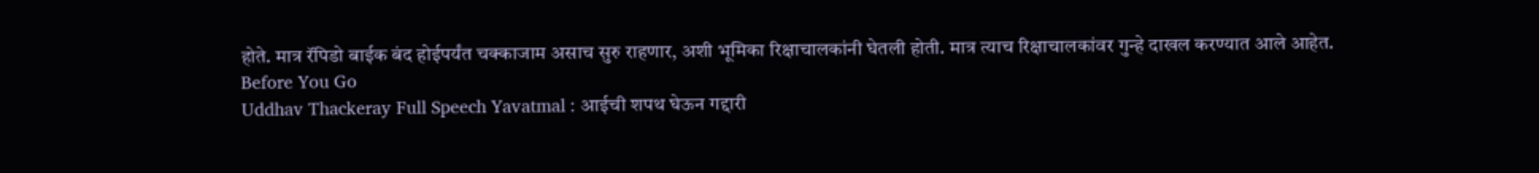होते. मात्र रॅपिडो बाईक बंद होईपर्यंत चक्काजाम असाच सुरु राहणार, अशी भूमिका रिक्षाचालकांनी घेतली होती. मात्र त्याच रिक्षाचालकांवर गुन्हे दाखल करण्यात आले आहेत.
Before You Go
Uddhav Thackeray Full Speech Yavatmal : आईची शपथ घेऊन गद्दारी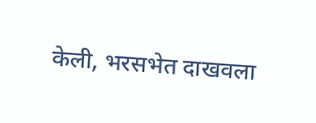केली, भरसभेत दाखवला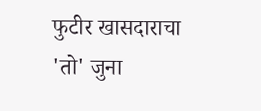फुटीर खासदाराचा 'तो' जुना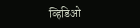व्हिडिओ